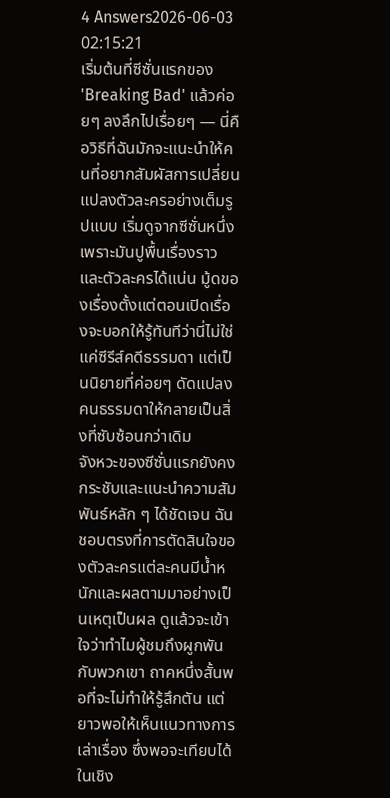4 Answers2026-06-03 02:15:21
เริ่มต้นที่ซีซั่นแรกของ 'Breaking Bad' แล้วค่อยๆ ลงลึกไปเรื่อยๆ — นี่คือวิธีที่ฉันมักจะแนะนำให้คนที่อยากสัมผัสการเปลี่ยนแปลงตัวละครอย่างเต็มรูปแบบ เริ่มดูจากซีซั่นหนึ่งเพราะมันปูพื้นเรื่องราวและตัวละครได้แน่น มู้ดของเรื่องตั้งแต่ตอนเปิดเรื่องจะบอกให้รู้ทันทีว่านี่ไม่ใช่แค่ซีรีส์คดีธรรมดา แต่เป็นนิยายที่ค่อยๆ ดัดแปลงคนธรรมดาให้กลายเป็นสิ่งที่ซับซ้อนกว่าเดิม
จังหวะของซีซั่นแรกยังคงกระชับและแนะนำความสัมพันธ์หลัก ๆ ได้ชัดเจน ฉันชอบตรงที่การตัดสินใจของตัวละครแต่ละคนมีน้ำหนักและผลตามมาอย่างเป็นเหตุเป็นผล ดูแล้วจะเข้าใจว่าทำไมผู้ชมถึงผูกพันกับพวกเขา ถาคหนึ่งสั้นพอที่จะไม่ทำให้รู้สึกตัน แต่ยาวพอให้เห็นแนวทางการเล่าเรื่อง ซึ่งพอจะเทียบได้ในเชิง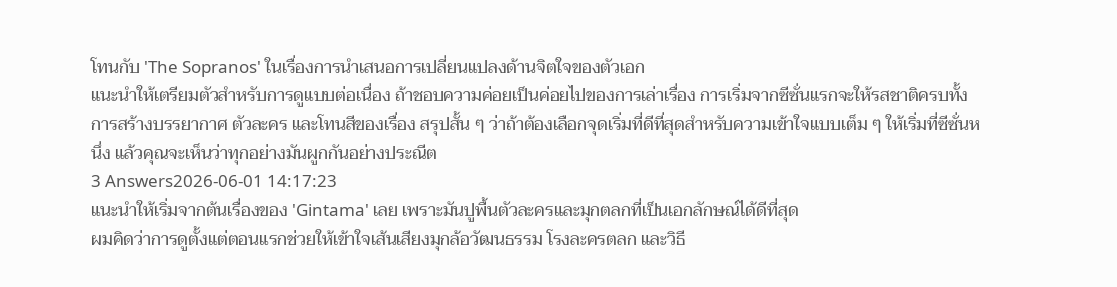โทนกับ 'The Sopranos' ในเรื่องการนำเสนอการเปลี่ยนแปลงด้านจิตใจของตัวเอก
แนะนำให้เตรียมตัวสำหรับการดูแบบต่อเนื่อง ถ้าชอบความค่อยเป็นค่อยไปของการเล่าเรื่อง การเริ่มจากซีซั่นแรกจะให้รสชาติครบทั้งการสร้างบรรยากาศ ตัวละคร และโทนสีของเรื่อง สรุปสั้น ๆ ว่าถ้าต้องเลือกจุดเริ่มที่ดีที่สุดสำหรับความเข้าใจแบบเต็ม ๆ ให้เริ่มที่ซีซั่นหนึ่ง แล้วคุณจะเห็นว่าทุกอย่างมันผูกกันอย่างประณีต
3 Answers2026-06-01 14:17:23
แนะนำให้เริ่มจากต้นเรื่องของ 'Gintama' เลย เพราะมันปูพื้นตัวละครและมุกตลกที่เป็นเอกลักษณ์ได้ดีที่สุด
ผมคิดว่าการดูตั้งแต่ตอนแรกช่วยให้เข้าใจเส้นเสียงมุกล้อวัฒนธรรม โรงละครตลก และวิธี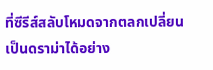ที่ซีรีส์สลับโหมดจากตลกเปลี่ยนเป็นดราม่าได้อย่าง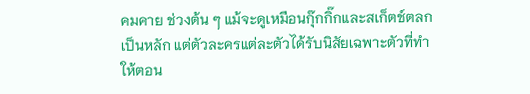คมคาย ช่วงต้น ๆ แม้จะดูเหมือนกุ๊กกิ๊กและสเก็ตช์ตลกเป็นหลัก แต่ตัวละครแต่ละตัวได้รับนิสัยเฉพาะตัวที่ทำให้ตอน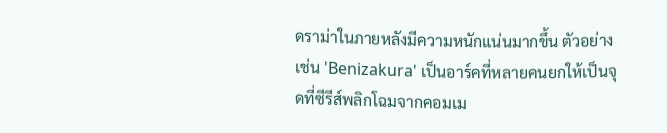ดราม่าในภายหลังมีความหนักแน่นมากขึ้น ตัวอย่างเช่น 'Benizakura' เป็นอาร์คที่หลายคนยกให้เป็นจุดที่ซีรีส์พลิกโฉมจากคอมเม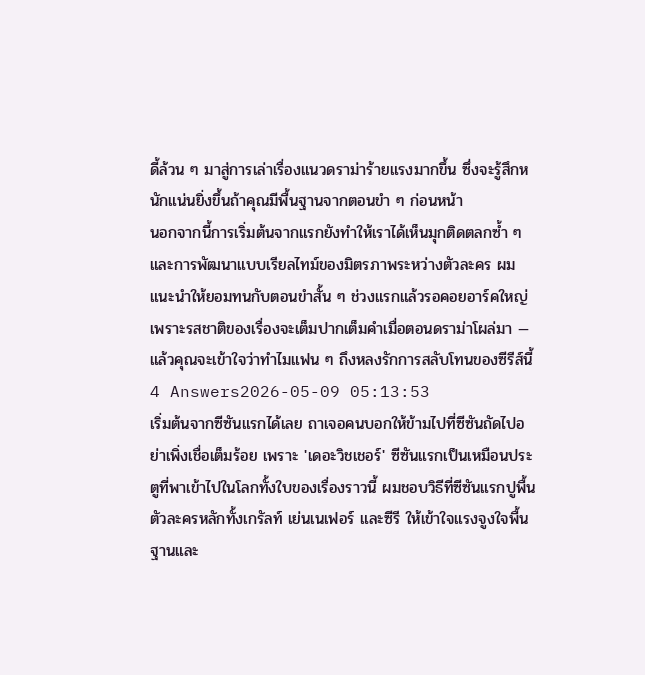ดี้ล้วน ๆ มาสู่การเล่าเรื่องแนวดราม่าร้ายแรงมากขึ้น ซึ่งจะรู้สึกหนักแน่นยิ่งขึ้นถ้าคุณมีพื้นฐานจากตอนขำ ๆ ก่อนหน้า
นอกจากนี้การเริ่มต้นจากแรกยังทำให้เราได้เห็นมุกติดตลกซ้ำ ๆ และการพัฒนาแบบเรียลไทม์ของมิตรภาพระหว่างตัวละคร ผมแนะนำให้ยอมทนกับตอนขำสั้น ๆ ช่วงแรกแล้วรอคอยอาร์คใหญ่ เพราะรสชาติของเรื่องจะเต็มปากเต็มคำเมื่อตอนดราม่าโผล่มา — แล้วคุณจะเข้าใจว่าทำไมแฟน ๆ ถึงหลงรักการสลับโทนของซีรีส์นี้
4 Answers2026-05-09 05:13:53
เริ่มต้นจากซีซันแรกได้เลย ถาเจอคนบอกให้ข้ามไปที่ซีซันถัดไปอย่าเพิ่งเชื่อเต็มร้อย เพราะ 'เดอะวิชเชอร์' ซีซันแรกเป็นเหมือนประตูที่พาเข้าไปในโลกทั้งใบของเรื่องราวนี้ ผมชอบวิธีที่ซีซันแรกปูพื้นตัวละครหลักทั้งเกรัลท์ เย่นเนเฟอร์ และซีรี ให้เข้าใจแรงจูงใจพื้นฐานและ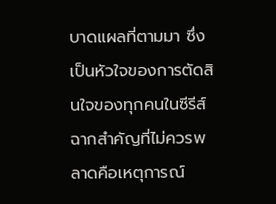บาดแผลที่ตามมา ซึ่งเป็นหัวใจของการตัดสินใจของทุกคนในซีรีส์
ฉากสำคัญที่ไม่ควรพลาดคือเหตุการณ์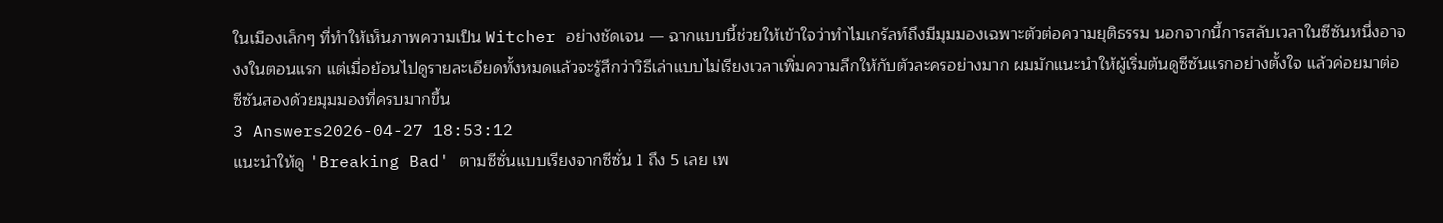ในเมืองเล็กๆ ที่ทำให้เห็นภาพความเป็น Witcher อย่างชัดเจน — ฉากแบบนี้ช่วยให้เข้าใจว่าทำไมเกรัลท์ถึงมีมุมมองเฉพาะตัวต่อความยุติธรรม นอกจากนี้การสลับเวลาในซีซันหนึ่งอาจงงในตอนแรก แต่เมื่อย้อนไปดูรายละเอียดทั้งหมดแล้วจะรู้สึกว่าวิธีเล่าแบบไม่เรียงเวลาเพิ่มความลึกให้กับตัวละครอย่างมาก ผมมักแนะนำให้ผู้เริ่มต้นดูซีซันแรกอย่างตั้งใจ แล้วค่อยมาต่อซีซันสองด้วยมุมมองที่ครบมากขึ้น
3 Answers2026-04-27 18:53:12
แนะนำให้ดู 'Breaking Bad' ตามซีซั่นแบบเรียงจากซีซั่น 1 ถึง 5 เลย เพ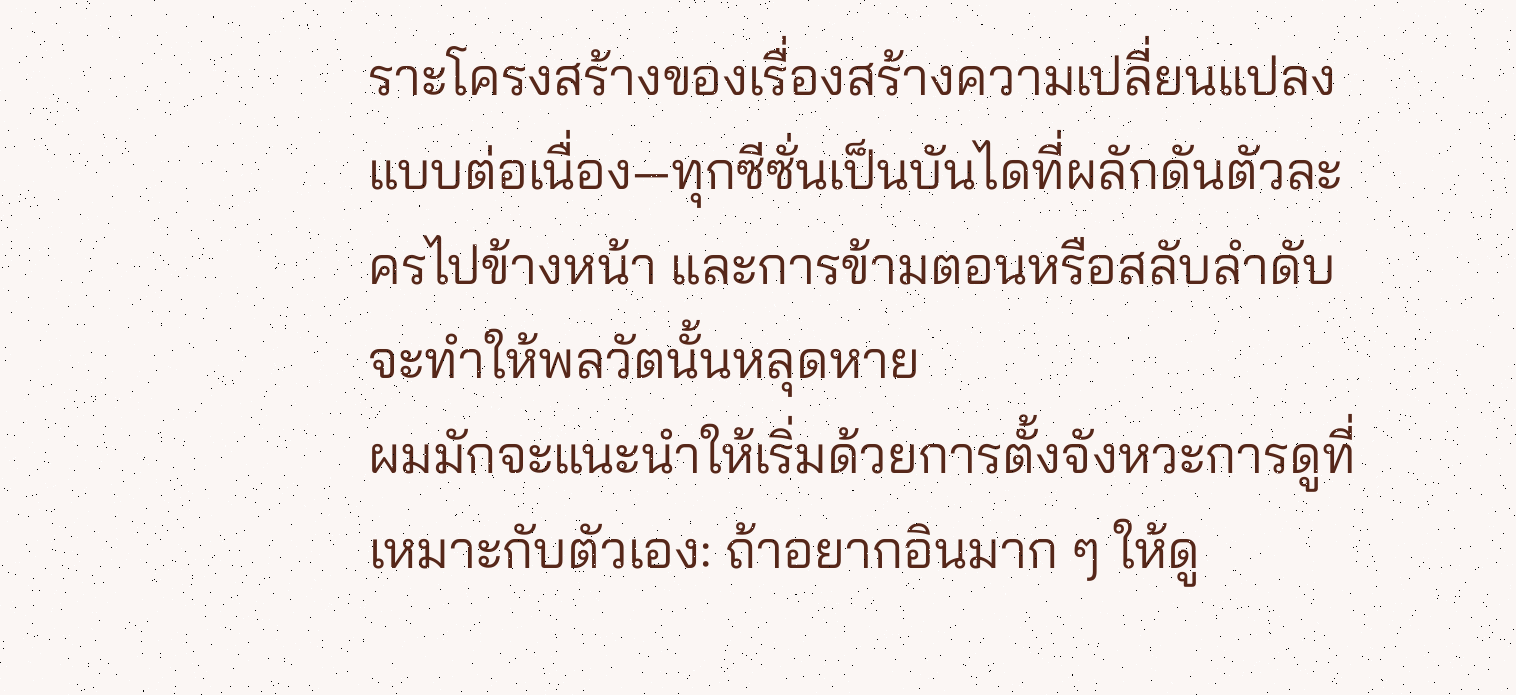ราะโครงสร้างของเรื่องสร้างความเปลี่ยนแปลงแบบต่อเนื่อง—ทุกซีซั่นเป็นบันไดที่ผลักดันตัวละครไปข้างหน้า และการข้ามตอนหรือสลับลำดับจะทำให้พลวัตนั้นหลุดหาย
ผมมักจะแนะนำให้เริ่มด้วยการตั้งจังหวะการดูที่เหมาะกับตัวเอง: ถ้าอยากอินมาก ๆ ให้ดู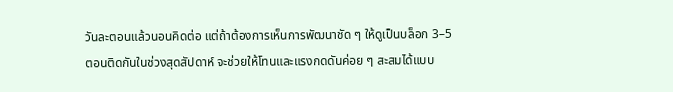วันละตอนแล้วนอนคิดต่อ แต่ถ้าต้องการเห็นการพัฒนาชัด ๆ ให้ดูเป็นบล็อก 3–5 ตอนติดกันในช่วงสุดสัปดาห์ จะช่วยให้โทนและแรงกดดันค่อย ๆ สะสมได้แบบ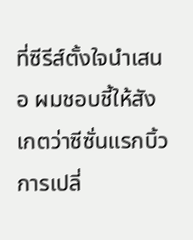ที่ซีรีส์ตั้งใจนำเสนอ ผมชอบชี้ให้สังเกตว่าซีซั่นแรกบิ้วการเปลี่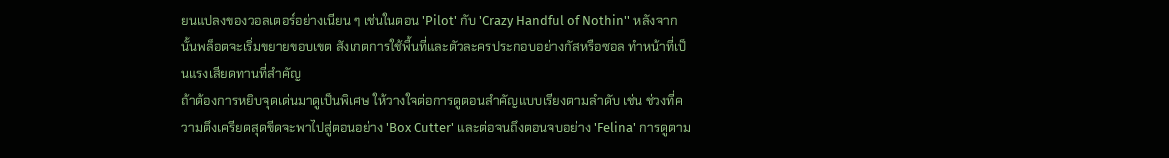ยนแปลงของวอลเตอร์อย่างเนียน ๆ เช่นในตอน 'Pilot' กับ 'Crazy Handful of Nothin'' หลังจากนั้นพล็อตจะเริ่มขยายขอบเขต สังเกตการใช้พื้นที่และตัวละครประกอบอย่างกัสหรือซอล ทำหน้าที่เป็นแรงเสียดทานที่สำคัญ
ถ้าต้องการหยิบจุดเด่นมาดูเป็นพิเศษ ให้วางใจต่อการดูตอนสำคัญแบบเรียงตามลำดับ เช่น ช่วงที่ความตึงเครียดสุดขีดจะพาไปสู่ตอนอย่าง 'Box Cutter' และต่อจนถึงตอนจบอย่าง 'Felina' การดูตาม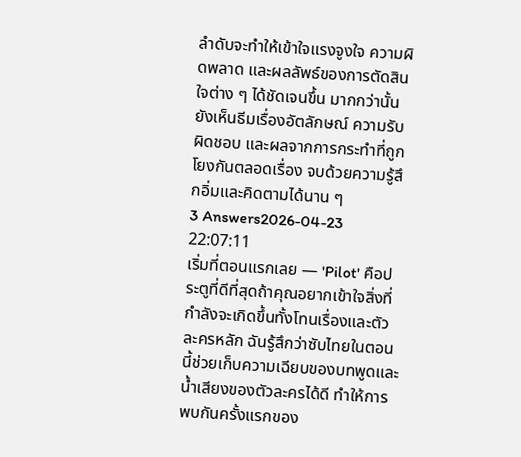ลำดับจะทำให้เข้าใจแรงจูงใจ ความผิดพลาด และผลลัพธ์ของการตัดสินใจต่าง ๆ ได้ชัดเจนขึ้น มากกว่านั้นยังเห็นธีมเรื่องอัตลักษณ์ ความรับผิดชอบ และผลจากการกระทำที่ถูกโยงกันตลอดเรื่อง จบด้วยความรู้สึกอิ่มและคิดตามได้นาน ๆ
3 Answers2026-04-23 22:07:11
เริ่มที่ตอนแรกเลย — 'Pilot' คือประตูที่ดีที่สุดถ้าคุณอยากเข้าใจสิ่งที่กำลังจะเกิดขึ้นทั้งโทนเรื่องและตัวละครหลัก ฉันรู้สึกว่าซับไทยในตอนนี้ช่วยเก็บความเฉียบของบทพูดและน้ำเสียงของตัวละครได้ดี ทำให้การพบกันครั้งแรกของ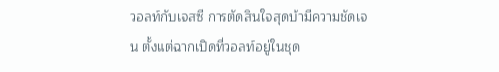วอลท์กับเจสซี การตัดสินใจสุดบ้ามีความชัดเจน ตั้งแต่ฉากเปิดที่วอลท์อยู่ในชุด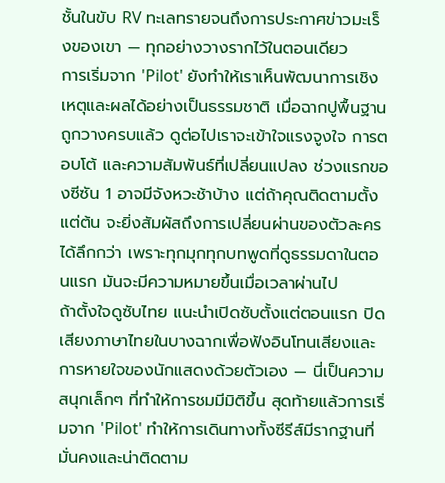ชั้นในขับ RV ทะเลทรายจนถึงการประกาศข่าวมะเร็งของเขา — ทุกอย่างวางรากไว้ในตอนเดียว
การเริ่มจาก 'Pilot' ยังทำให้เราเห็นพัฒนาการเชิงเหตุและผลได้อย่างเป็นธรรมชาติ เมื่อฉากปูพื้นฐานถูกวางครบแล้ว ดูต่อไปเราจะเข้าใจแรงจูงใจ การตอบโต้ และความสัมพันธ์ที่เปลี่ยนแปลง ช่วงแรกของซีซัน 1 อาจมีจังหวะช้าบ้าง แต่ถ้าคุณติดตามตั้งแต่ต้น จะยิ่งสัมผัสถึงการเปลี่ยนผ่านของตัวละครได้ลึกกว่า เพราะทุกมุกทุกบทพูดที่ดูธรรมดาในตอนแรก มันจะมีความหมายขึ้นเมื่อเวลาผ่านไป
ถ้าตั้งใจดูซับไทย แนะนำเปิดซับตั้งแต่ตอนแรก ปิดเสียงภาษาไทยในบางฉากเพื่อฟังอินโทนเสียงและการหายใจของนักแสดงด้วยตัวเอง — นี่เป็นความสนุกเล็กๆ ที่ทำให้การชมมีมิติขึ้น สุดท้ายแล้วการเริ่มจาก 'Pilot' ทำให้การเดินทางทั้งซีรีส์มีรากฐานที่มั่นคงและน่าติดตาม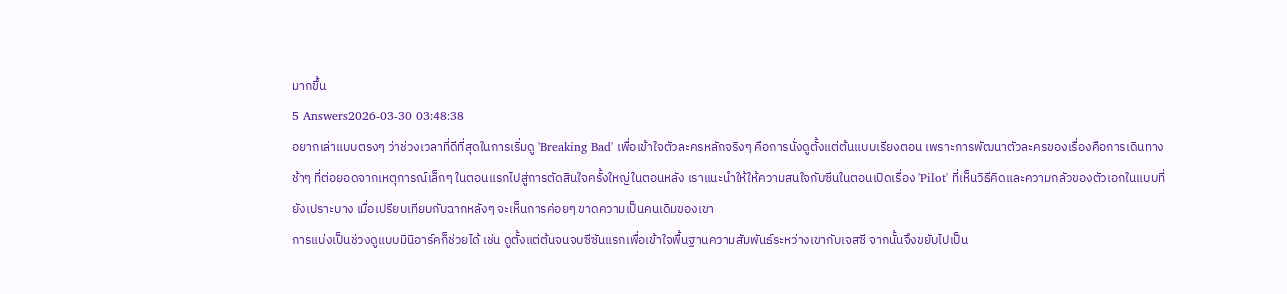มากขึ้น
5 Answers2026-03-30 03:48:38
อยากเล่าแบบตรงๆ ว่าช่วงเวลาที่ดีที่สุดในการเริ่มดู 'Breaking Bad' เพื่อเข้าใจตัวละครหลักจริงๆ คือการนั่งดูตั้งแต่ต้นแบบเรียงตอน เพราะการพัฒนาตัวละครของเรื่องคือการเดินทางช้าๆ ที่ต่อยอดจากเหตุการณ์เล็กๆ ในตอนแรกไปสู่การตัดสินใจครั้งใหญ่ในตอนหลัง เราแนะนำให้ให้ความสนใจกับซีนในตอนเปิดเรื่อง 'Pilot' ที่เห็นวิธีคิดและความกลัวของตัวเอกในแบบที่ยังเปราะบาง เมื่อเปรียบเทียบกับฉากหลังๆ จะเห็นการค่อยๆ ขาดความเป็นคนเดิมของเขา
การแบ่งเป็นช่วงดูแบบมินิอาร์คก็ช่วยได้ เช่น ดูตั้งแต่ต้นจนจบซีซันแรกเพื่อเข้าใจพื้นฐานความสัมพันธ์ระหว่างเขากับเจสซี จากนั้นจึงขยับไปเป็น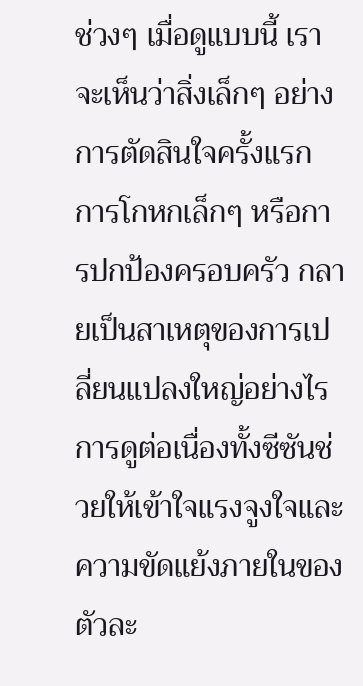ช่วงๆ เมื่อดูแบบนี้ เราจะเห็นว่าสิ่งเล็กๆ อย่างการตัดสินใจครั้งแรก การโกหกเล็กๆ หรือการปกป้องครอบครัว กลายเป็นสาเหตุของการเปลี่ยนแปลงใหญ่อย่างไร การดูต่อเนื่องทั้งซีซันช่วยให้เข้าใจแรงจูงใจและความขัดแย้งภายในของตัวละ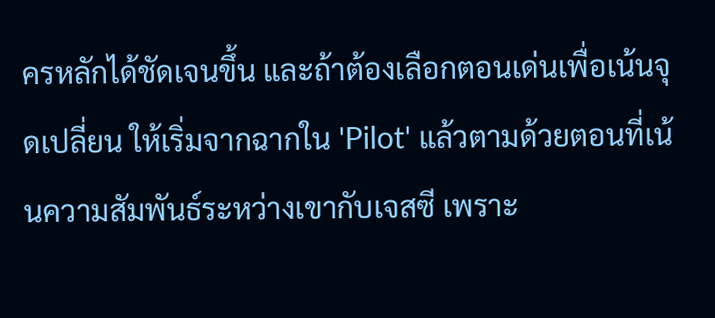ครหลักได้ชัดเจนขึ้น และถ้าต้องเลือกตอนเด่นเพื่อเน้นจุดเปลี่ยน ให้เริ่มจากฉากใน 'Pilot' แล้วตามด้วยตอนที่เน้นความสัมพันธ์ระหว่างเขากับเจสซี เพราะ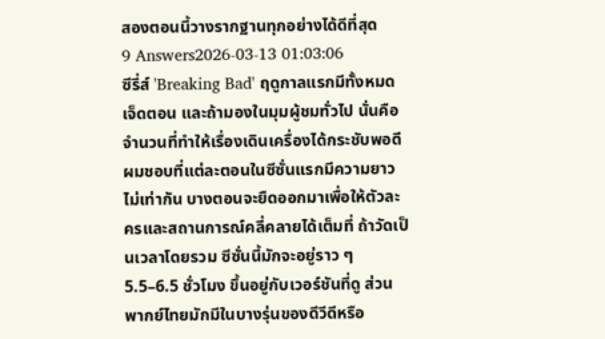สองตอนนี้วางรากฐานทุกอย่างได้ดีที่สุด
9 Answers2026-03-13 01:03:06
ซีรี่ส์ 'Breaking Bad' ฤดูกาลแรกมีทั้งหมดเจ็ดตอน และถ้ามองในมุมผู้ชมทั่วไป นั่นคือจำนวนที่ทำให้เรื่องเดินเครื่องได้กระชับพอดี
ผมชอบที่แต่ละตอนในซีซั่นแรกมีความยาวไม่เท่ากัน บางตอนจะยืดออกมาเพื่อให้ตัวละครและสถานการณ์คลี่คลายได้เต็มที่ ถ้าวัดเป็นเวลาโดยรวม ซีซั่นนี้มักจะอยู่ราว ๆ 5.5–6.5 ชั่วโมง ขึ้นอยู่กับเวอร์ชันที่ดู ส่วนพากย์ไทยมักมีในบางรุ่นของดีวีดีหรือ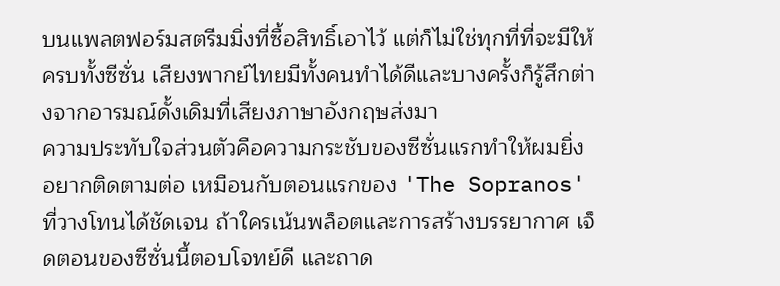บนแพลตฟอร์มสตรีมมิ่งที่ซื้อสิทธิ์เอาไว้ แต่ก็ไม่ใช่ทุกที่ที่จะมีให้ครบทั้งซีซั่น เสียงพากย์ไทยมีทั้งคนทำได้ดีและบางครั้งก็รู้สึกต่างจากอารมณ์ดั้งเดิมที่เสียงภาษาอังกฤษส่งมา
ความประทับใจส่วนตัวคือความกระชับของซีซั่นแรกทำให้ผมยิ่งอยากติดตามต่อ เหมือนกับตอนแรกของ 'The Sopranos' ที่วางโทนได้ชัดเจน ถ้าใครเน้นพล็อตและการสร้างบรรยากาศ เจ็ดตอนของซีซั่นนี้ตอบโจทย์ดี และถาด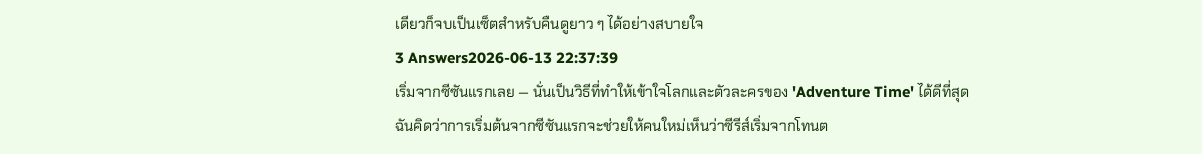เดียวก็จบเป็นเซ็ตสำหรับคืนดูยาว ๆ ได้อย่างสบายใจ
3 Answers2026-06-13 22:37:39
เริ่มจากซีซันแรกเลย — นั่นเป็นวิธีที่ทำให้เข้าใจโลกและตัวละครของ 'Adventure Time' ได้ดีที่สุด
ฉันคิดว่าการเริ่มต้นจากซีซันแรกจะช่วยให้คนใหม่เห็นว่าซีรีส์เริ่มจากโทนต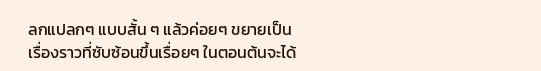ลกแปลกๆ แบบสั้น ๆ แล้วค่อยๆ ขยายเป็นเรื่องราวที่ซับซ้อนขึ้นเรื่อยๆ ในตอนต้นจะได้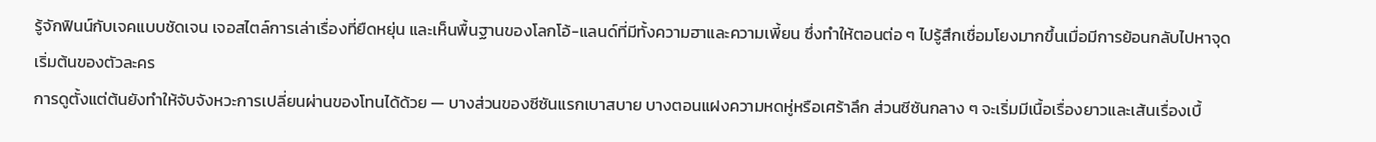รู้จักฟินน์กับเจคแบบชัดเจน เจอสไตล์การเล่าเรื่องที่ยืดหยุ่น และเห็นพื้นฐานของโลกโอ้-แลนด์ที่มีทั้งความฮาและความเพี้ยน ซึ่งทำให้ตอนต่อ ๆ ไปรู้สึกเชื่อมโยงมากขึ้นเมื่อมีการย้อนกลับไปหาจุดเริ่มต้นของตัวละคร
การดูตั้งแต่ต้นยังทำให้จับจังหวะการเปลี่ยนผ่านของโทนได้ด้วย — บางส่วนของซีซันแรกเบาสบาย บางตอนแฝงความหดหู่หรือเศร้าลึก ส่วนซีซันกลาง ๆ จะเริ่มมีเนื้อเรื่องยาวและเส้นเรื่องเบื้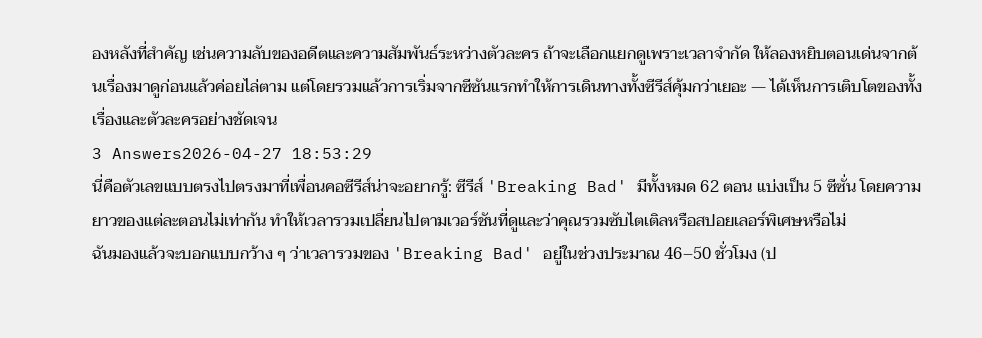องหลังที่สำคัญ เช่นความลับของอดีตและความสัมพันธ์ระหว่างตัวละคร ถ้าจะเลือกแยกดูเพราะเวลาจำกัด ให้ลองหยิบตอนเด่นจากต้นเรื่องมาดูก่อนแล้วค่อยไล่ตาม แต่โดยรวมแล้วการเริ่มจากซีซันแรกทำให้การเดินทางทั้งซีรีส์คุ้มกว่าเยอะ — ได้เห็นการเติบโตของทั้งเรื่องและตัวละครอย่างชัดเจน
3 Answers2026-04-27 18:53:29
นี่คือตัวเลขแบบตรงไปตรงมาที่เพื่อนคอซีรีส์น่าจะอยากรู้: ซีรีส์ 'Breaking Bad' มีทั้งหมด 62 ตอน แบ่งเป็น 5 ซีซั่น โดยความยาวของแต่ละตอนไม่เท่ากัน ทำให้เวลารวมเปลี่ยนไปตามเวอร์ชันที่ดูและว่าคุณรวมซับไตเติลหรือสปอยเลอร์พิเศษหรือไม่
ฉันมองแล้วจะบอกแบบกว้าง ๆ ว่าเวลารวมของ 'Breaking Bad' อยู่ในช่วงประมาณ 46–50 ชั่วโมง (ป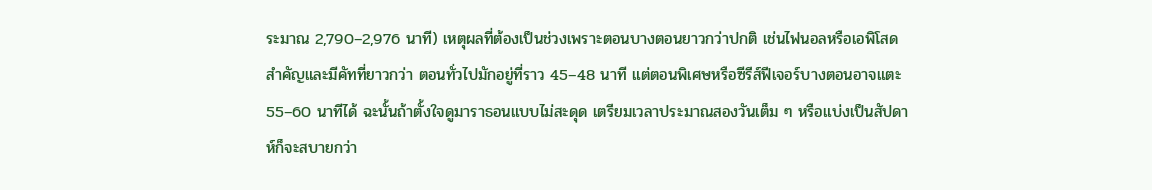ระมาณ 2,790–2,976 นาที) เหตุผลที่ต้องเป็นช่วงเพราะตอนบางตอนยาวกว่าปกติ เช่นไฟนอลหรือเอพิโสดสำคัญและมีคัทที่ยาวกว่า ตอนทั่วไปมักอยู่ที่ราว 45–48 นาที แต่ตอนพิเศษหรือซีรีส์ฟีเจอร์บางตอนอาจแตะ 55–60 นาทีได้ ฉะนั้นถ้าตั้งใจดูมาราธอนแบบไม่สะดุด เตรียมเวลาประมาณสองวันเต็ม ๆ หรือแบ่งเป็นสัปดาห์ก็จะสบายกว่า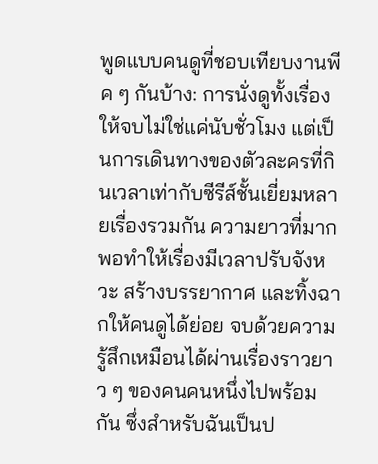พูดแบบคนดูที่ชอบเทียบงานพีค ๆ กันบ้าง: การนั่งดูทั้งเรื่องให้จบไม่ใช่แค่นับชั่วโมง แต่เป็นการเดินทางของตัวละครที่กินเวลาเท่ากับซีรีส์ชั้นเยี่ยมหลายเรื่องรวมกัน ความยาวที่มากพอทำให้เรื่องมีเวลาปรับจังหวะ สร้างบรรยากาศ และทิ้งฉากให้คนดูได้ย่อย จบด้วยความรู้สึกเหมือนได้ผ่านเรื่องราวยาว ๆ ของคนคนหนึ่งไปพร้อมกัน ซึ่งสำหรับฉันเป็นป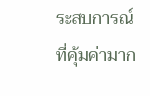ระสบการณ์ที่คุ้มค่ามาก